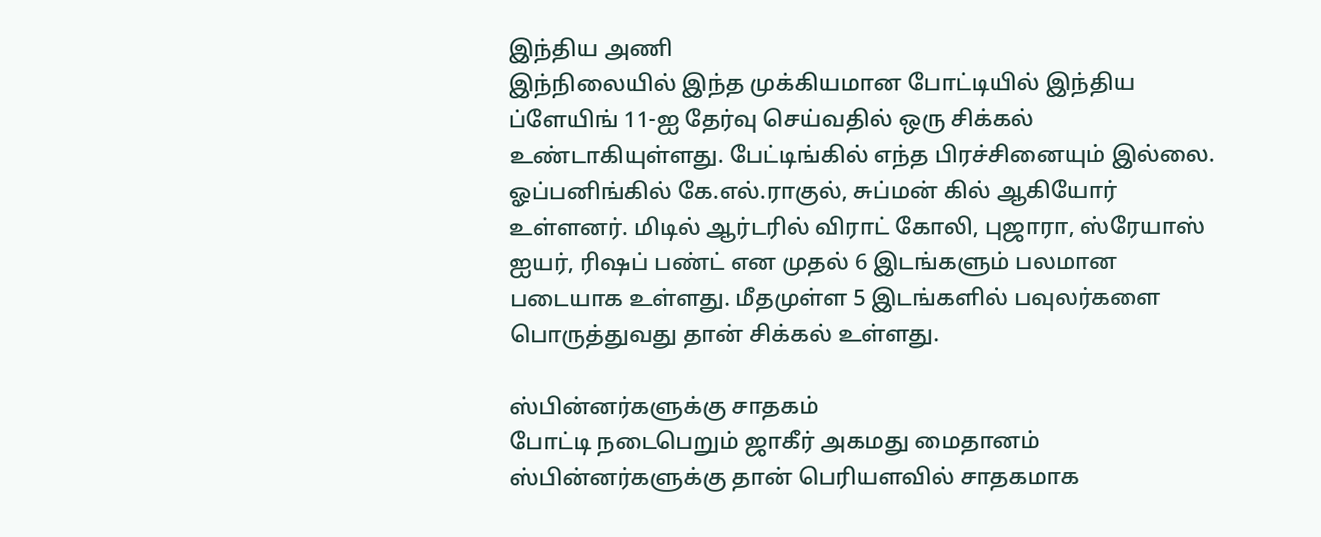இந்திய அணி
இந்நிலையில் இந்த முக்கியமான போட்டியில் இந்திய ப்ளேயிங் 11-ஐ தேர்வு செய்வதில் ஒரு சிக்கல் உண்டாகியுள்ளது. பேட்டிங்கில் எந்த பிரச்சினையும் இல்லை. ஓப்பனிங்கில் கே.எல்.ராகுல், சுப்மன் கில் ஆகியோர் உள்ளனர். மிடில் ஆர்டரில் விராட் கோலி, புஜாரா, ஸ்ரேயாஸ் ஐயர், ரிஷப் பண்ட் என முதல் 6 இடங்களும் பலமான படையாக உள்ளது. மீதமுள்ள 5 இடங்களில் பவுலர்களை பொருத்துவது தான் சிக்கல் உள்ளது.

ஸ்பின்னர்களுக்கு சாதகம்
போட்டி நடைபெறும் ஜாகீர் அகமது மைதானம் ஸ்பின்னர்களுக்கு தான் பெரியளவில் சாதகமாக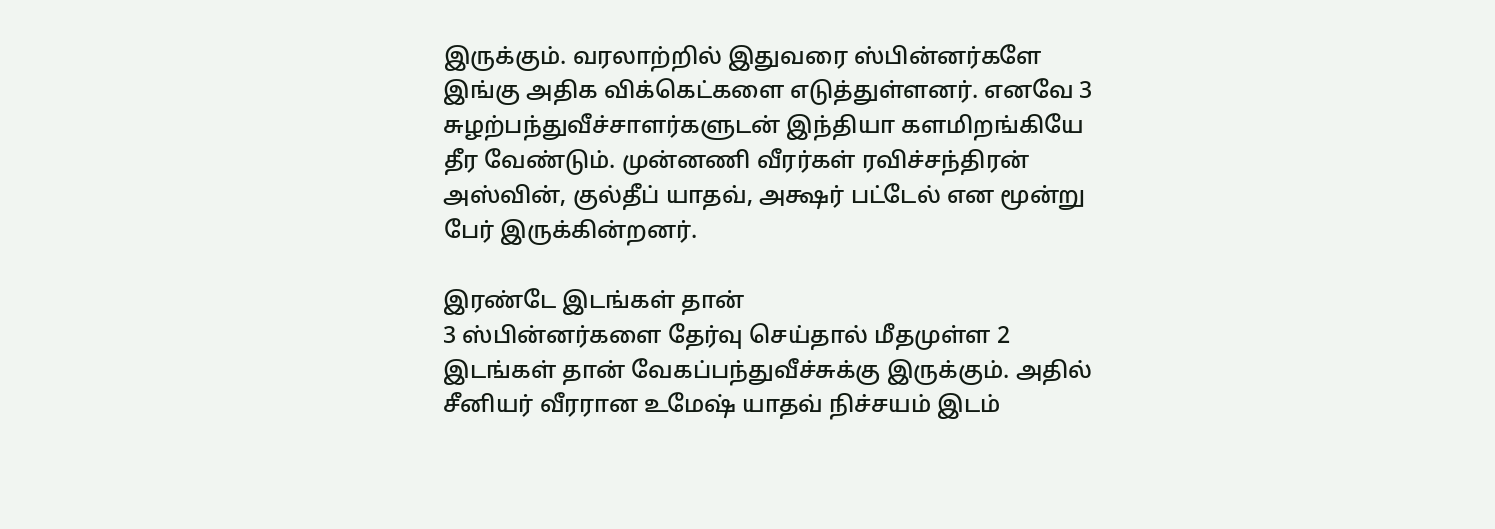இருக்கும். வரலாற்றில் இதுவரை ஸ்பின்னர்களே இங்கு அதிக விக்கெட்களை எடுத்துள்ளனர். எனவே 3 சுழற்பந்துவீச்சாளர்களுடன் இந்தியா களமிறங்கியே தீர வேண்டும். முன்னணி வீரர்கள் ரவிச்சந்திரன் அஸ்வின், குல்தீப் யாதவ், அக்ஷர் பட்டேல் என மூன்று பேர் இருக்கின்றனர்.

இரண்டே இடங்கள் தான்
3 ஸ்பின்னர்களை தேர்வு செய்தால் மீதமுள்ள 2 இடங்கள் தான் வேகப்பந்துவீச்சுக்கு இருக்கும். அதில் சீனியர் வீரரான உமேஷ் யாதவ் நிச்சயம் இடம்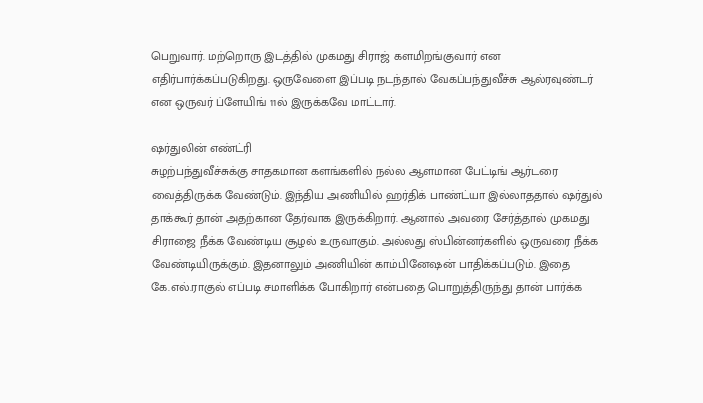பெறுவார். மற்றொரு இடத்தில் முகமது சிராஜ் களமிறங்குவார் என எதிர்பார்க்கப்படுகிறது. ஒருவேளை இப்படி நடந்தால் வேகப்பந்துவீச்சு ஆல்ரவுண்டர் என ஒருவர் ப்ளேயிங் 11ல் இருக்கவே மாட்டார்.

ஷர்துலின் எண்ட்ரி
சுழற்பந்துவீச்சுக்கு சாதகமான களங்களில் நல்ல ஆளமான பேட்டிங் ஆர்டரை வைத்திருக்க வேண்டும். இந்திய அணியில் ஹர்திக் பாண்ட்யா இல்லாததால் ஷர்துல் தாக்கூர் தான் அதற்கான தேர்வாக இருக்கிறார். ஆனால் அவரை சேர்த்தால் முகமது சிராஜை நீக்க வேண்டிய சூழல் உருவாகும். அல்லது ஸ்பின்னர்களில் ஒருவரை நீக்க வேண்டியிருக்கும். இதனாலும் அணியின் காம்பினேஷன் பாதிக்கப்படும். இதை கே.எல்.ராகுல் எப்படி சமாளிக்க போகிறார் என்பதை பொறுத்திருந்து தான் பார்க்க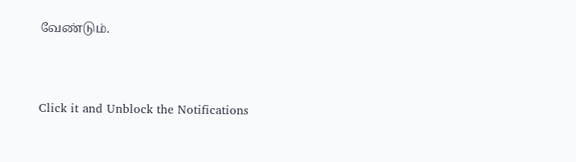வேண்டும்.


Click it and Unblock the Notifications